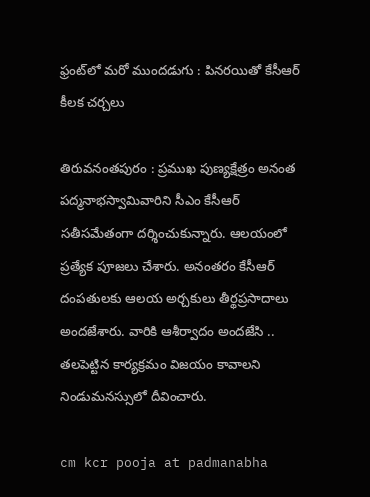ఫ్రంట్‌లో మరో ముందడుగు : పినరయితో కేసీఆర్ కీలక చర్చలు

తిరువనంతపురం : ప్రముఖ పుణ్యక్షేత్రం అనంత పద్మనాభస్వామివారిని సీఎం కేసీఆర్ సతీసమేతంగా దర్శించుకున్నారు. ఆలయంలో ప్రత్యేక పూజలు చేశారు. అనంతరం కేసీఆర్ దంపతులకు ఆలయ అర్చకులు తీర్థప్రసాదాలు అందజేశారు. వారికి ఆశీర్వాదం అందజేసి .. తలపెట్టిన కార్యక్రమం విజయం కావాలని నిండుమనస్సులో దీవించారు.

cm kcr pooja at padmanabha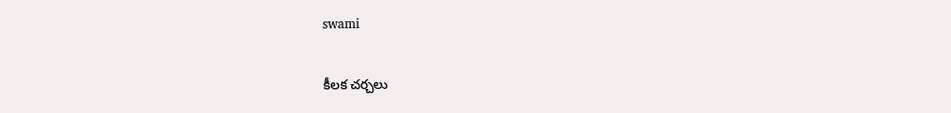swami

కీలక చర్చలు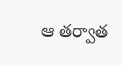ఆ తర్వాత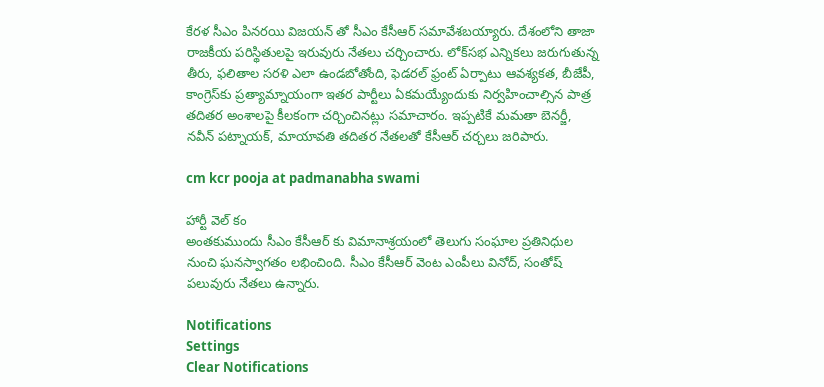కేరళ సీఎం పినరయి విజయన్ తో సీఎం కేసీఆర్ సమావేశబయ్యారు. దేశంలోని తాజా రాజకీయ పరిస్థితులపై ఇరువురు నేతలు చర్చించారు. లోక్‌సభ ఎన్నికలు జరుగుతున్న తీరు, ఫలితాల సరళి ఎలా ఉండబోతోంది, ఫెడరల్‌ ఫ్రంట్‌ ఏర్పాటు ఆవశ్యకత, బీజేపీ, కాంగ్రెస్‌కు ప్రత్యామ్నాయంగా ఇతర పార్టీలు ఏకమయ్యేందుకు నిర్వహించాల్సిన పాత్ర తదితర అంశాలపై కీలకంగా చర్చించినట్లు సమాచారం. ఇప్పటికే మమతా బెనర్జీ, నవీన్ పట్నాయక్, మాయావతి తదితర నేతలతో కేసీఆర్ చర్చలు జరిపారు.

cm kcr pooja at padmanabha swami

హార్టీ వెల్ కం
అంతకుముందు సీఎం కేసీఆర్ కు విమానాశ్రయంలో తెలుగు సంఘాల ప్రతినిధుల నుంచి ఘనస్వాగతం లభించింది. సీఎం కేసీఆర్ వెంట ఎంపీలు వినోద్, సంతోష్ పలువురు నేతలు ఉన్నారు.

Notifications
Settings
Clear Notifications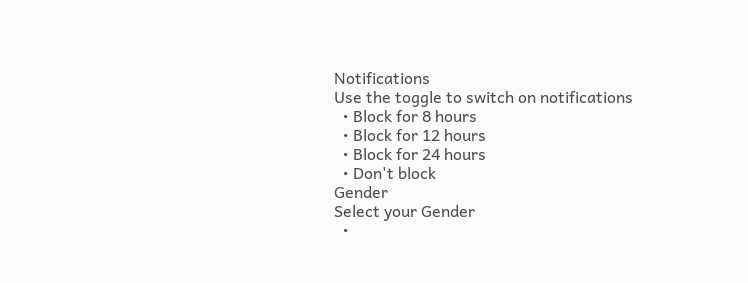Notifications
Use the toggle to switch on notifications
  • Block for 8 hours
  • Block for 12 hours
  • Block for 24 hours
  • Don't block
Gender
Select your Gender
  •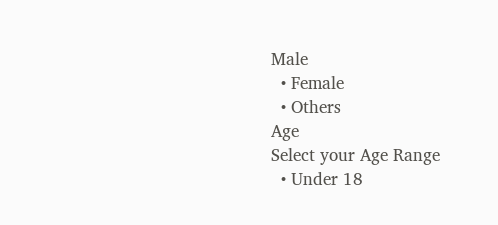Male
  • Female
  • Others
Age
Select your Age Range
  • Under 18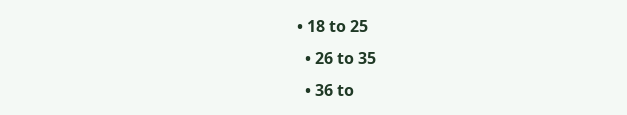• 18 to 25
  • 26 to 35
  • 36 to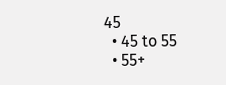45
  • 45 to 55
  • 55+